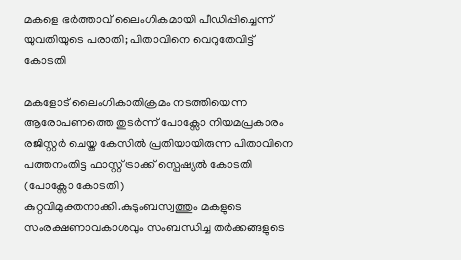മകളെ ഭര്‍ത്താവ് ലൈംഗികമായി പീഡിപ്പിച്ചെന്ന് യുവതിയുടെ പരാതി; പിതാവിനെ വെറുതേവിട്ട് കോടതി

മകളോട് ലൈംഗികാതിക്രമം നടത്തിയെന്ന ആരോപണത്തെ തുടർന്ന് പോക്സോ നിയമപ്രകാരം രജിസ്റ്റർ ചെയ്ത കേസില്‍ പ്രതിയായിരുന്ന പിതാവിനെ പത്തനംതിട്ട ഫാസ്റ്റ് ട്രാക്ക് സ്പെഷ്യല്‍ കോടതി (പോക്സോ കോടതി) കുറ്റവിമുക്തനാക്കി.കുടുംബസ്വത്തും മകളുടെ സംരക്ഷണാവകാശവും സംബന്ധിച്ച തർക്കങ്ങളുടെ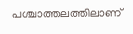പശ്ചാത്തലത്തിലാണ്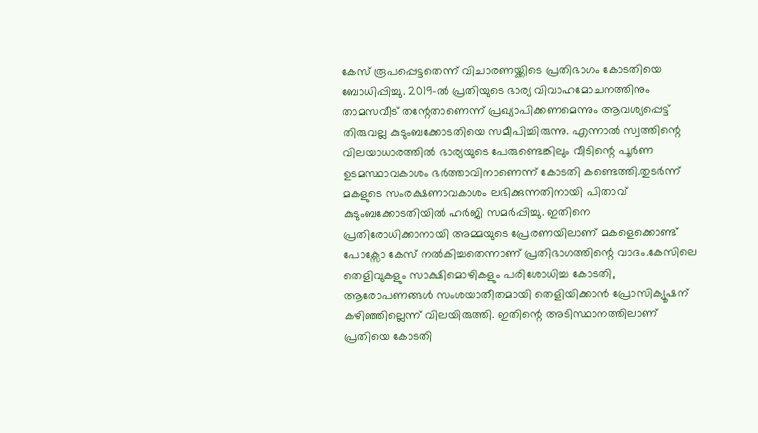കേസ് രൂപപ്പെട്ടതെന്ന് വിചാരണയ്ക്കിടെ പ്രതിഭാഗം കോടതിയെ ബോധിപ്പിച്ചു. 2019-ല്‍ പ്രതിയുടെ ഭാര്യ വിവാഹമോചനത്തിനും താമസവീട് തന്റേതാണെന്ന് പ്രഖ്യാപിക്കണമെന്നും ആവശ്യപ്പെട്ട് തിരുവല്ല കുടുംബക്കോടതിയെ സമീപിച്ചിരുന്നു. എന്നാല്‍ സ്വത്തിന്റെ വിലയാധാരത്തില്‍ ഭാര്യയുടെ പേരുണ്ടെങ്കിലും വീടിന്റെ പൂർണ ഉടമസ്ഥാവകാശം ഭർത്താവിനാണെന്ന് കോടതി കണ്ടെത്തി.തുടർന്ന് മകളുടെ സംരക്ഷണാവകാശം ലഭിക്കുന്നതിനായി പിതാവ് കുടുംബക്കോടതിയില്‍ ഹർജി സമർപ്പിച്ചു. ഇതിനെ പ്രതിരോധിക്കാനായി അമ്മയുടെ പ്രേരണയിലാണ് മകളെക്കൊണ്ട് പോക്സോ കേസ് നല്‍കിച്ചതെന്നാണ് പ്രതിഭാഗത്തിന്റെ വാദം.കേസിലെ തെളിവുകളും സാക്ഷിമൊഴികളും പരിശോധിച്ച കോടതി, ആരോപണങ്ങള്‍ സംശയാതീതമായി തെളിയിക്കാൻ പ്രോസിക്യൂഷന് കഴിഞ്ഞില്ലെന്ന് വിലയിരുത്തി. ഇതിന്റെ അടിസ്ഥാനത്തിലാണ് പ്രതിയെ കോടതി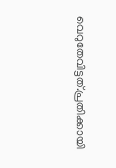വെറുതേവിട്ടത്.പ്രതിക്കായി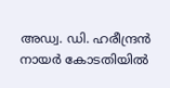അഡ്വ. ഡി. ഹരീന്ദ്രൻ നായർ കോടതിയില്‍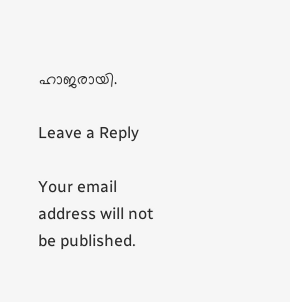ഹാജരായി.

Leave a Reply

Your email address will not be published.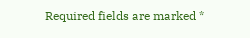Required fields are marked *